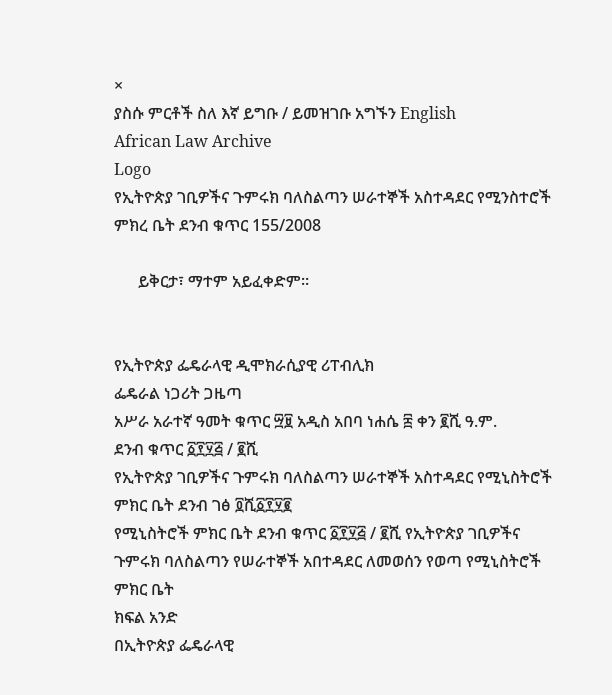×
ያስሱ ምርቶች ስለ እኛ ይግቡ / ይመዝገቡ አግኙን English
African Law Archive
Logo
የኢትዮጵያ ገቢዎችና ጉምሩክ ባለስልጣን ሠራተኞች አስተዳደር የሚንስተሮች ምክረ ቤት ደንብ ቁጥር 155/2008

      ይቅርታ፣ ማተም አይፈቀድም።


የኢትዮጵያ ፌዴራላዊ ዲሞክራሲያዊ ሪፐብሊክ
ፌዴራል ነጋሪት ጋዜጣ
አሥራ አራተኛ ዓመት ቁጥር ፵፱ አዲስ አበባ ነሐሴ ፰ ቀን ፪ሺ ዓ.ም.
ደንብ ቁጥር ፩፻፶፭ / ፪ሺ
የኢትዮጵያ ገቢዎችና ጉምሩክ ባለስልጣን ሠራተኞች አስተዳደር የሚኒስትሮች ምክር ቤት ደንብ ገፅ ፬ሺ፩፻፶፪
የሚኒስትሮች ምክር ቤት ደንብ ቁጥር ፩፻፶፭ / ፪ሺ የኢትዮጵያ ገቢዎችና ጉምሩክ ባለስልጣን የሠራተኞች አበተዳደር ለመወሰን የወጣ የሚኒስትሮች ምክር ቤት
ክፍል አንድ
በኢትዮጵያ ፌዴራላዊ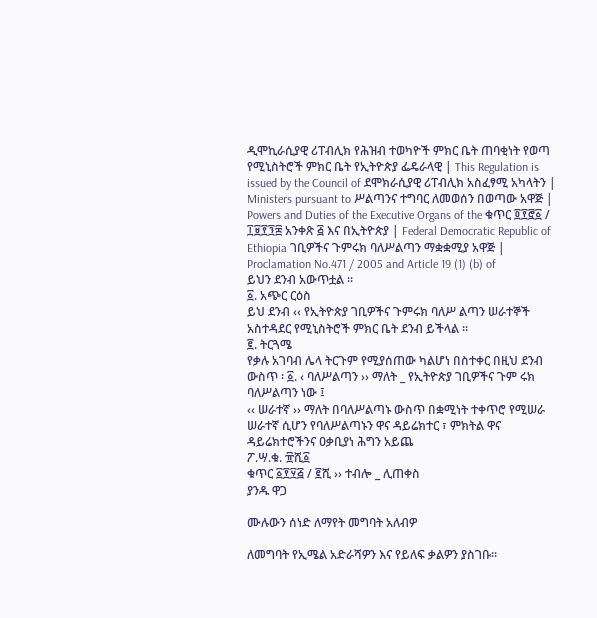ዲሞኪራሲያዊ ሪፐብሊክ የሕዝብ ተወካዮች ምክር ቤት ጠባቂነት የወጣ
የሚኒስትሮች ምክር ቤት የኢትዮጵያ ፌዴራላዊ | This Regulation is issued by the Council of ደሞክራሲያዊ ሪፐብሊክ አስፈፃሚ አካላትን | Ministers pursuant to ሥልጣንና ተግባር ለመወሰን በወጣው አዋጅ | Powers and Duties of the Executive Organs of the ቁጥር ፬፻፸፩ / ፲፱፻፺፰ አንቀጽ ፭ እና በኢትዮጵያ | Federal Democratic Republic of Ethiopia ገቢዎችና ጉምሩክ ባለሥልጣን ማቋቋሚያ አዋጅ | Proclamation No.471 / 2005 and Article 19 (1) (b) of
ይህን ደንብ አውጥቷል ፡፡
፩. አጭር ርዕስ
ይህ ደንብ ‹‹ የኢትዮጵያ ገቢዎችና ጉምሩክ ባለሥ ልጣን ሠራተኞች አስተዳደር የሚኒስትሮች ምክር ቤት ደንብ ይችላል ፡፡
፪. ትርጓሜ
የቃሉ አገባብ ሌላ ትርጉም የሚያሰጠው ካልሆነ በስተቀር በዚህ ደንብ ውስጥ ፡ ፩. ‹ ባለሥልጣን ›› ማለት _ የኢትዮጵያ ገቢዎችና ጉም ሩክ ባለሥልጣን ነው ፤
‹‹ ሠራተኛ ›› ማለት በባለሥልጣኑ ውስጥ በቋሚነት ተቀጥሮ የሚሠራ ሠራተኛ ሲሆን የባለሥልጣኑን ዋና ዳይሬክተር ፣ ምክትል ዋና ዳይሬክተሮችንና ዐቃቢያነ ሕግን አይጨ
ፖ.ሣ.ቁ. ፹ሺ፩
ቁጥር ፩፻፶፭ / ፪ሺ ›› ተብሎ _ ሊጠቀስ
ያንዱ ዋጋ

ሙሉውን ሰነድ ለማየት መግባት አለብዎ

ለመግባት የኢሜል አድራሻዎን እና የይለፍ ቃልዎን ያስገቡ።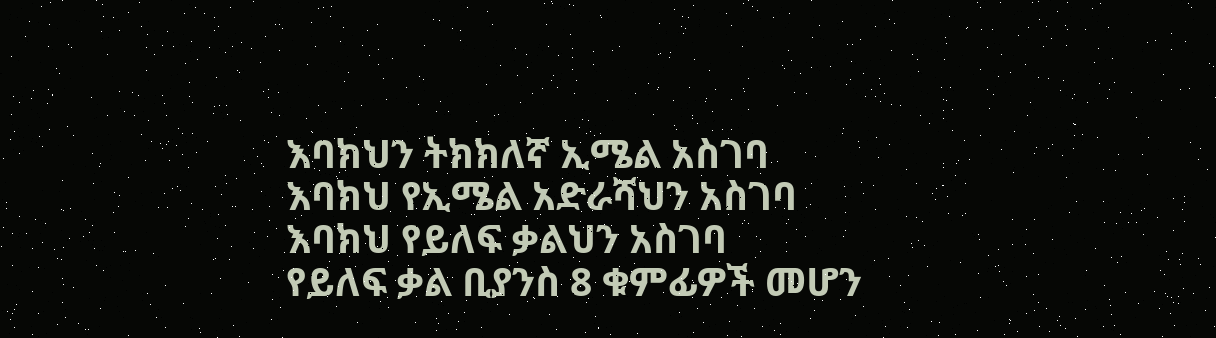እባክህን ትክክለኛ ኢሜል አስገባ
እባክህ የኢሜል አድራሻህን አስገባ
እባክህ የይለፍ ቃልህን አስገባ
የይለፍ ቃል ቢያንስ 8 ቁምፊዎች መሆን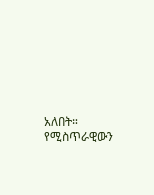አለበት።
የሚስጥራዊውን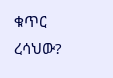ቁጥር ረሳህው?